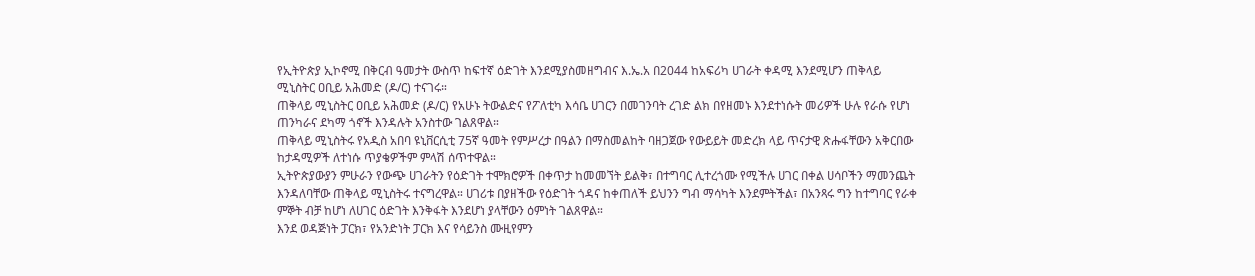የኢትዮጵያ ኢኮኖሚ በቅርብ ዓመታት ውስጥ ከፍተኛ ዕድገት እንደሚያስመዘግብና እ.ኤ.አ በ2044 ከአፍሪካ ሀገራት ቀዳሚ እንደሚሆን ጠቅላይ ሚኒስትር ዐቢይ አሕመድ (ዶ/ር) ተናገሩ።
ጠቅላይ ሚኒስትር ዐቢይ አሕመድ (ዶ/ር) የአሁኑ ትውልድና የፖለቲካ እሳቤ ሀገርን በመገንባት ረገድ ልክ በየዘመኑ እንደተነሱት መሪዎች ሁሉ የራሱ የሆነ ጠንካራና ደካማ ጎኖች እንዳሉት አንስተው ገልጸዋል።
ጠቅላይ ሚኒስትሩ የአዲስ አበባ ዩኒቨርሲቲ 75ኛ ዓመት የምሥረታ በዓልን በማስመልከት ባዘጋጀው የውይይት መድረክ ላይ ጥናታዊ ጽሑፋቸውን አቅርበው ከታዳሚዎች ለተነሱ ጥያቄዎችም ምላሽ ሰጥተዋል።
ኢትዮጵያውያን ምሁራን የውጭ ሀገራትን የዕድገት ተሞክሮዎች በቀጥታ ከመመኘት ይልቅ፣ በተግባር ሊተረጎሙ የሚችሉ ሀገር በቀል ሀሳቦችን ማመንጨት እንዳለባቸው ጠቅላይ ሚኒስትሩ ተናግረዋል። ሀገሪቱ በያዘችው የዕድገት ጎዳና ከቀጠለች ይህንን ግብ ማሳካት እንደምትችል፣ በአንጻሩ ግን ከተግባር የራቀ ምኞት ብቻ ከሆነ ለሀገር ዕድገት እንቅፋት እንደሆነ ያላቸውን ዕምነት ገልጸዋል።
እንደ ወዳጅነት ፓርክ፣ የአንድነት ፓርክ እና የሳይንስ ሙዚየምን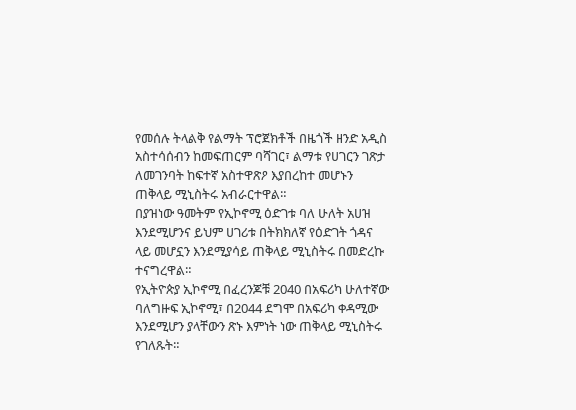የመሰሉ ትላልቅ የልማት ፕሮጀክቶች በዜጎች ዘንድ አዲስ አስተሳሰብን ከመፍጠርም ባሻገር፣ ልማቱ የሀገርን ገጽታ ለመገንባት ከፍተኛ አስተዋጽዖ እያበረከተ መሆኑን ጠቅላይ ሚኒስትሩ አብራርተዋል።
በያዝነው ዓመትም የኢኮኖሚ ዕድገቱ ባለ ሁለት አሀዝ እንደሚሆንና ይህም ሀገሪቱ በትክክለኛ የዕድገት ጎዳና ላይ መሆኗን እንደሚያሳይ ጠቅላይ ሚኒስትሩ በመድረኩ ተናግረዋል።
የኢትዮጵያ ኢኮኖሚ በፈረንጆቹ 2040 በአፍሪካ ሁለተኛው ባለግዙፍ ኢኮኖሚ፣ በ2044 ደግሞ በአፍሪካ ቀዳሚው እንደሚሆን ያላቸውን ጽኑ እምነት ነው ጠቅላይ ሚኒስትሩ የገለጹት።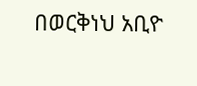በወርቅነህ አቢዮ